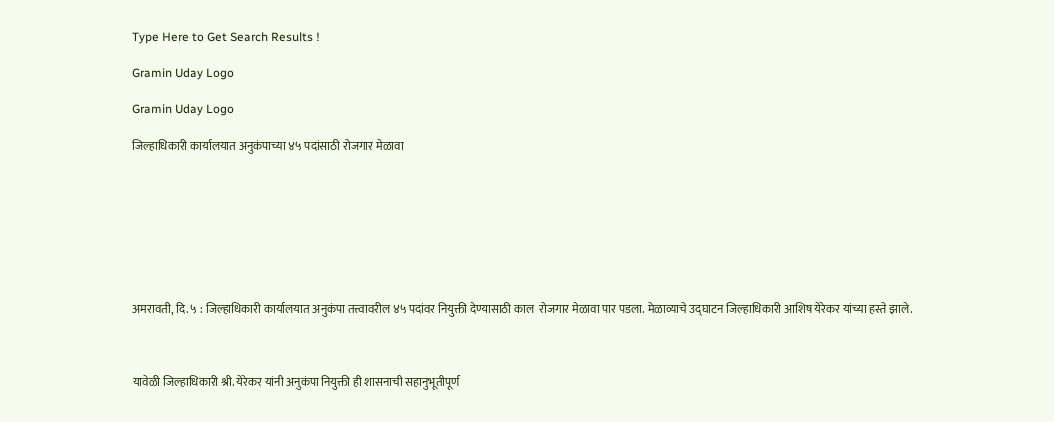Type Here to Get Search Results !

Gramin Uday Logo

Gramin Uday Logo

जिल्हाधिकारी कार्यालयात अनुकंपाच्या ४५ पदांसाठी रोजगार मेळावा








अमरावती, दि. ५ : जिल्हाधिकारी कार्यालयात अनुकंपा तत्त्वावरील ४५ पदांवर नियुक्ती देण्यासाठी काल  रोजगार मेळावा पार पडला. मेळाव्याचे उद्घाटन जिल्हाधिकारी आशिष येरेकर यांच्या हस्ते झाले.



यावेळी जिल्हाधिकारी श्री. येरेकर यांनी अनुकंपा नियुक्ती ही शासनाची सहानुभूतीपूर्ण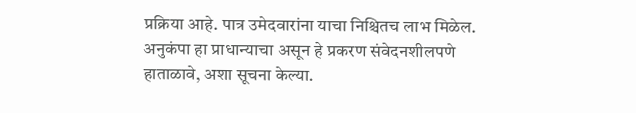प्रक्रिया आहे. पात्र उमेदवारांना याचा निश्चितच लाभ मिळेल. अनुकंपा हा प्राधान्याचा असून हे प्रकरण संवेदनशीलपणे हाताळावे, अशा सूचना केल्या.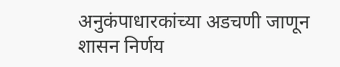अनुकंपाधारकांच्या अडचणी जाणून शासन निर्णय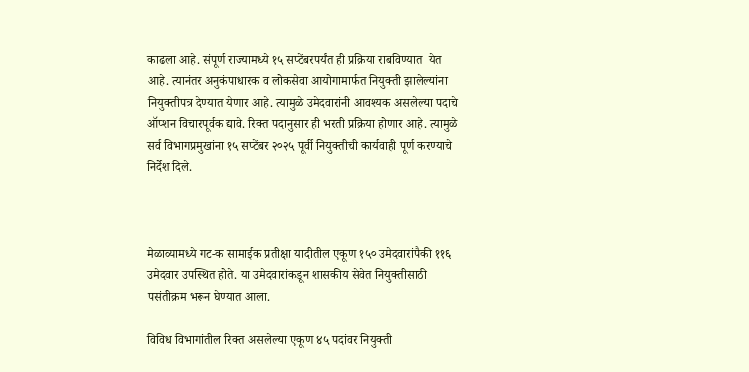काढला आहे. संपूर्ण राज्यामध्ये १५ सप्टेंबरपर्यंत ही प्रक्रिया राबविण्यात  येत आहे. त्यानंतर अनुकंपाधारक व लोकसेवा आयोगामार्फत नियुक्ती झालेल्यांना नियुक्तीपत्र देण्यात येणार आहे. त्यामुळे उमेदवारांनी आवश्यक असलेल्या पदाचे ऑप्शन विचारपूर्वक द्यावे. रिक्त पदानुसार ही भरती प्रक्रिया होणार आहे. त्यामुळे सर्व विभागप्रमुखांना १५ सप्टेंबर २०२५ पूर्वी नियुक्तीची कार्यवाही पूर्ण करण्याचे निर्देश दिले.



मेळाव्यामध्ये गट-क सामाईक प्रतीक्षा यादीतील एकूण १५० उमेदवारांपैकी ११६ उमेदवार उपस्थित होते. या उमेदवारांकडून शासकीय सेवेत नियुक्तीसाठी पसंतीक्रम भरून घेण्यात आला.

विविध विभागांतील रिक्त असलेल्या एकूण ४५ पदांवर नियुक्ती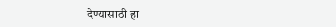देण्यासाठी हा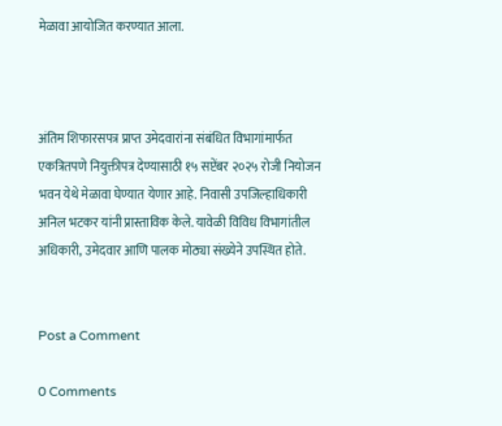मेळावा आयोजित करण्यात आला.



अंतिम शिफारसपत्र प्राप्त उमेदवारांना संबंधित विभागांमार्फत एकत्रितपणे नियुक्तीपत्र देण्यासाठी १५ सप्टेंबर २०२५ रोजी नियोजन भवन येथे मेळावा घेण्यात येणार आहे. निवासी उपजिल्हाधिकारी अनिल भटकर यांनी प्रास्ताविक केले. यावेळी विविध विभागांतील अधिकारी, उमेदवार आणि पालक मोठ्या संख्येने उपस्थित होते.


Post a Comment

0 Comments